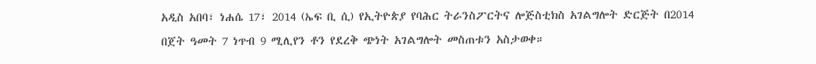አዲስ አበባ፣ ነሐሴ 17፣ 2014 (ኤፍ ቢ ሲ) የኢትዮጵያ የባሕር ትራንስፖርትና ሎጅስቲክስ አገልግሎት ድርጅት በ2014 በጀት ዓመት 7 ነጥብ 9 ሚሊየን ቶን የደረቅ ጭነት አገልግሎት መስጠቱን አስታወቀ።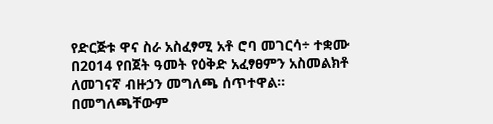የድርጅቱ ዋና ስራ አስፈፃሚ አቶ ሮባ መገርሳ÷ ተቋሙ በ2014 የበጀት ዓመት የዕቅድ አፈፃፀምን አስመልክቶ ለመገናኛ ብዙኃን መግለጫ ሰጥተዋል።
በመግለጫቸውም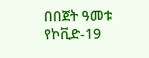በበጀት ዓመቱ የኮቪድ-19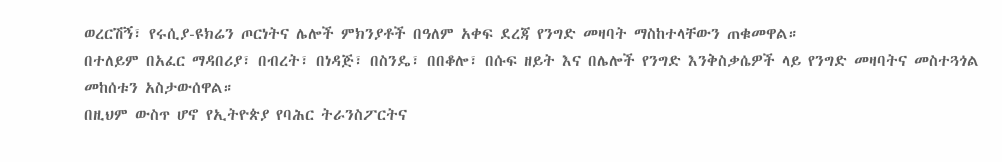ወረርሽኝ፣ የሩሲያ-ዩክሬን ጦርነትና ሌሎች ምክንያቶች በዓለም አቀፍ ደረጃ የንግድ መዛባት ማስከተላቸውን ጠቁመዋል።
በተለይም በአፈር ማዳበሪያ፣ በብረት፣ በነዳጅ፣ በስንዴ፣ በበቆሎ፣ በሱፍ ዘይት እና በሌሎች የንግድ እንቅስቃሴዎች ላይ የንግድ መዛባትና መስተጓጎል መከሰቱን አስታውሰዋል።
በዚህም ውስጥ ሆኖ የኢትዮጵያ የባሕር ትራንስፖርትና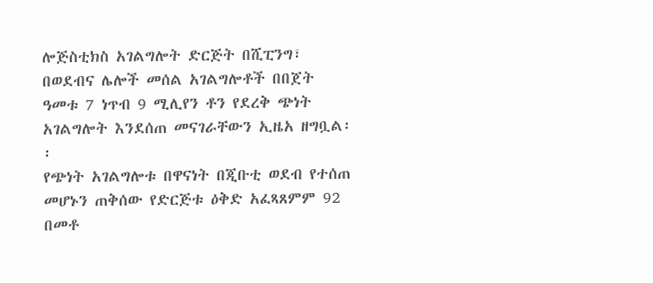ሎጅስቲክስ አገልግሎት ድርጅት በሺፒንግ፣ በወደብና ሌሎች መሰል አገልግሎቶች በበጀት ዓመቱ 7 ነጥብ 9 ሚሊየን ቶን የደረቅ ጭነት አገልግሎት እንደሰጠ መናገራቸውን ኢዜአ ዘግቧል፡፡
የጭነት አገልግሎቱ በዋናነት በጂቡቲ ወደብ የተሰጠ መሆኑን ጠቅሰው የድርጅቱ ዕቅድ አፈጻጸምም 92 በመቶ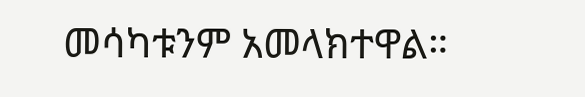መሳካቱንም አመላክተዋል።